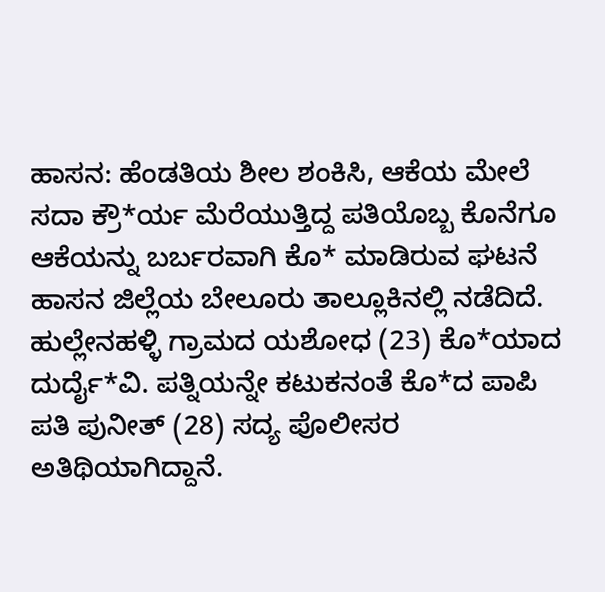ಹಾಸನ: ಹೆಂಡತಿಯ ಶೀಲ ಶಂಕಿಸಿ, ಆಕೆಯ ಮೇಲೆ ಸದಾ ಕ್ರೌ*ರ್ಯ ಮೆರೆಯುತ್ತಿದ್ದ ಪತಿಯೊಬ್ಬ ಕೊನೆಗೂ ಆಕೆಯನ್ನು ಬರ್ಬರವಾಗಿ ಕೊ* ಮಾಡಿರುವ ಘಟನೆ ಹಾಸನ ಜಿಲ್ಲೆಯ ಬೇಲೂರು ತಾಲ್ಲೂಕಿನಲ್ಲಿ ನಡೆದಿದೆ.
ಹುಲ್ಲೇನಹಳ್ಳಿ ಗ್ರಾಮದ ಯಶೋಧ (23) ಕೊ*ಯಾದ ದುರ್ದೈ*ವಿ. ಪತ್ನಿಯನ್ನೇ ಕಟುಕನಂತೆ ಕೊ*ದ ಪಾಪಿ ಪತಿ ಪುನೀತ್ (28) ಸದ್ಯ ಪೊಲೀಸರ ಅತಿಥಿಯಾಗಿದ್ದಾನೆ.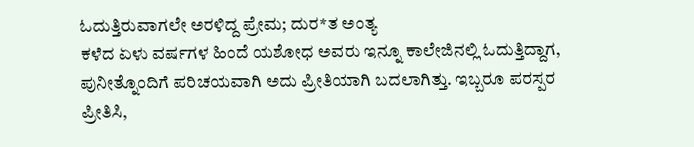ಓದುತ್ತಿರುವಾಗಲೇ ಅರಳಿದ್ದ ಪ್ರೇಮ; ದುರ*ತ ಅಂತ್ಯ
ಕಳೆದ ಏಳು ವರ್ಷಗಳ ಹಿಂದೆ ಯಶೋಧ ಅವರು ಇನ್ನೂ ಕಾಲೇಜಿನಲ್ಲಿ ಓದುತ್ತಿದ್ದಾಗ, ಪುನೀತ್ನೊಂದಿಗೆ ಪರಿಚಯವಾಗಿ ಅದು ಪ್ರೀತಿಯಾಗಿ ಬದಲಾಗಿತ್ತು. ಇಬ್ಬರೂ ಪರಸ್ಪರ ಪ್ರೀತಿಸಿ,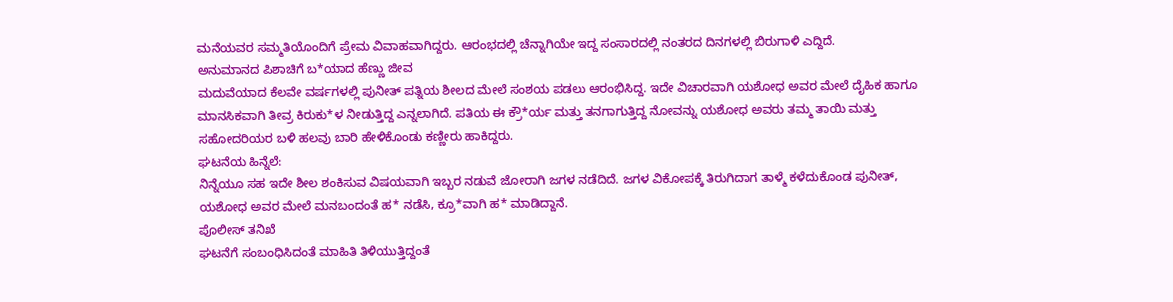ಮನೆಯವರ ಸಮ್ಮತಿಯೊಂದಿಗೆ ಪ್ರೇಮ ವಿವಾಹವಾಗಿದ್ದರು. ಆರಂಭದಲ್ಲಿ ಚೆನ್ನಾಗಿಯೇ ಇದ್ದ ಸಂಸಾರದಲ್ಲಿ ನಂತರದ ದಿನಗಳಲ್ಲಿ ಬಿರುಗಾಳಿ ಎದ್ದಿದೆ.
ಅನುಮಾನದ ಪಿಶಾಚಿಗೆ ಬ*ಯಾದ ಹೆಣ್ಣು ಜೀವ
ಮದುವೆಯಾದ ಕೆಲವೇ ವರ್ಷಗಳಲ್ಲಿ ಪುನೀತ್ ಪತ್ನಿಯ ಶೀಲದ ಮೇಲೆ ಸಂಶಯ ಪಡಲು ಆರಂಭಿಸಿದ್ದ. ಇದೇ ವಿಚಾರವಾಗಿ ಯಶೋಧ ಅವರ ಮೇಲೆ ದೈಹಿಕ ಹಾಗೂ ಮಾನಸಿಕವಾಗಿ ತೀವ್ರ ಕಿರುಕು*ಳ ನೀಡುತ್ತಿದ್ದ ಎನ್ನಲಾಗಿದೆ. ಪತಿಯ ಈ ಕ್ರೌ*ರ್ಯ ಮತ್ತು ತನಗಾಗುತ್ತಿದ್ದ ನೋವನ್ನು ಯಶೋಧ ಅವರು ತಮ್ಮ ತಾಯಿ ಮತ್ತು ಸಹೋದರಿಯರ ಬಳಿ ಹಲವು ಬಾರಿ ಹೇಳಿಕೊಂಡು ಕಣ್ಣೀರು ಹಾಕಿದ್ದರು.
ಘಟನೆಯ ಹಿನ್ನೆಲೆ:
ನಿನ್ನೆಯೂ ಸಹ ಇದೇ ಶೀಲ ಶಂಕಿಸುವ ವಿಷಯವಾಗಿ ಇಬ್ಬರ ನಡುವೆ ಜೋರಾಗಿ ಜಗಳ ನಡೆದಿದೆ. ಜಗಳ ವಿಕೋಪಕ್ಕೆ ತಿರುಗಿದಾಗ ತಾಳ್ಮೆ ಕಳೆದುಕೊಂಡ ಪುನೀತ್, ಯಶೋಧ ಅವರ ಮೇಲೆ ಮನಬಂದಂತೆ ಹ* ನಡೆಸಿ, ಕ್ರೂ*ವಾಗಿ ಹ* ಮಾಡಿದ್ದಾನೆ.
ಪೊಲೀಸ್ ತನಿಖೆ
ಘಟನೆಗೆ ಸಂಬಂಧಿಸಿದಂತೆ ಮಾಹಿತಿ ತಿಳಿಯುತ್ತಿದ್ದಂತೆ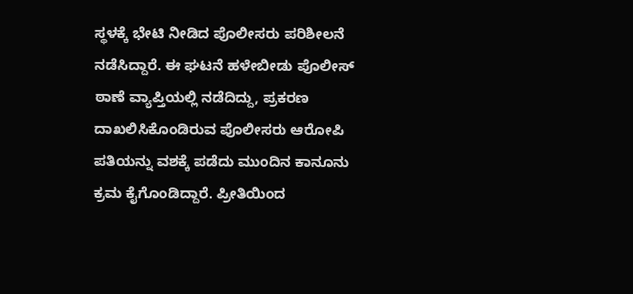ಸ್ಥಳಕ್ಕೆ ಭೇಟಿ ನೀಡಿದ ಪೊಲೀಸರು ಪರಿಶೀಲನೆ ನಡೆಸಿದ್ದಾರೆ. ಈ ಘಟನೆ ಹಳೇಬೀಡು ಪೊಲೀಸ್ ಠಾಣೆ ವ್ಯಾಪ್ತಿಯಲ್ಲಿ ನಡೆದಿದ್ದು, ಪ್ರಕರಣ ದಾಖಲಿಸಿಕೊಂಡಿರುವ ಪೊಲೀಸರು ಆರೋಪಿ ಪತಿಯನ್ನು ವಶಕ್ಕೆ ಪಡೆದು ಮುಂದಿನ ಕಾನೂನು ಕ್ರಮ ಕೈಗೊಂಡಿದ್ದಾರೆ. ಪ್ರೀತಿಯಿಂದ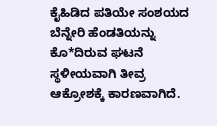ಕೈಹಿಡಿದ ಪತಿಯೇ ಸಂಶಯದ ಬೆನ್ನೇರಿ ಹೆಂಡತಿಯನ್ನು ಕೊ*ದಿರುವ ಘಟನೆ ಸ್ಥಳೀಯವಾಗಿ ತೀವ್ರ ಆಕ್ರೋಶಕ್ಕೆ ಕಾರಣವಾಗಿದೆ.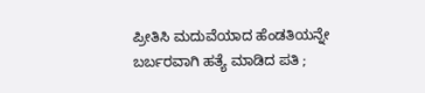ಪ್ರೀತಿಸಿ ಮದುವೆಯಾದ ಹೆಂಡತಿಯನ್ನೇ ಬರ್ಬರವಾಗಿ ಹತ್ಯೆ ಮಾಡಿದ ಪತಿ ;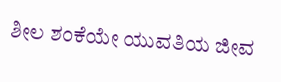ಶೀಲ ಶಂಕೆಯೇ ಯುವತಿಯ ಜೀವ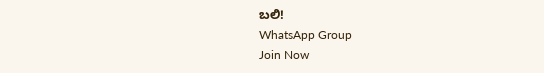ಬಲಿ!
WhatsApp Group
Join Now